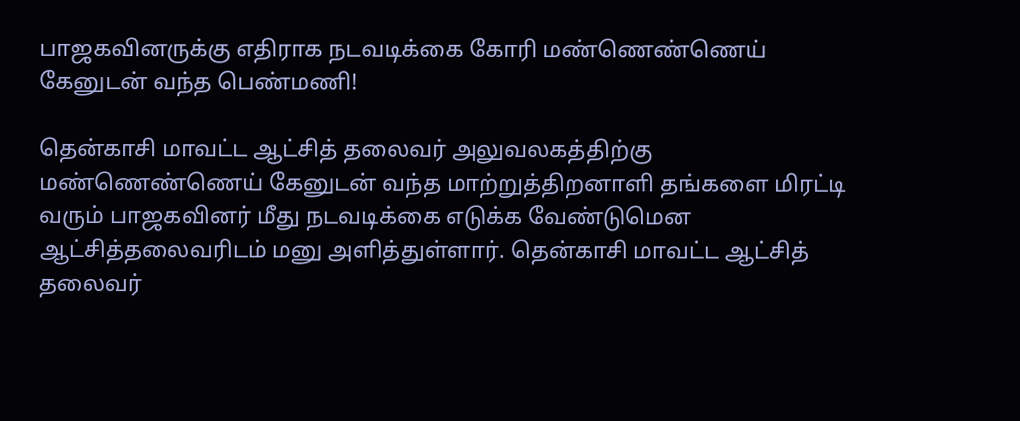பாஜகவினருக்கு எதிராக நடவடிக்கை கோரி மண்ணெண்ணெய் கேனுடன் வந்த பெண்மணி!

தென்காசி மாவட்ட ஆட்சித் தலைவர் அலுவலகத்திற்கு மண்ணெண்ணெய் கேனுடன் வந்த மாற்றுத்திறனாளி தங்களை மிரட்டி வரும் பாஜகவினர் மீது நடவடிக்கை எடுக்க வேண்டுமென ஆட்சித்தலைவரிடம் மனு அளித்துள்ளார். தென்காசி மாவட்ட ஆட்சித் தலைவர்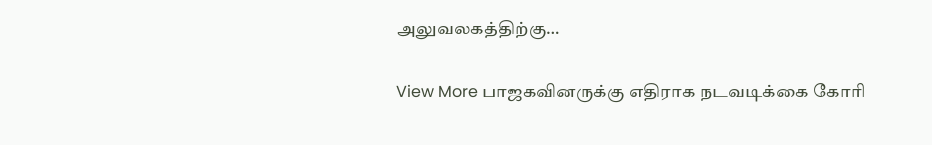அலுவலகத்திற்கு…

View More பாஜகவினருக்கு எதிராக நடவடிக்கை கோரி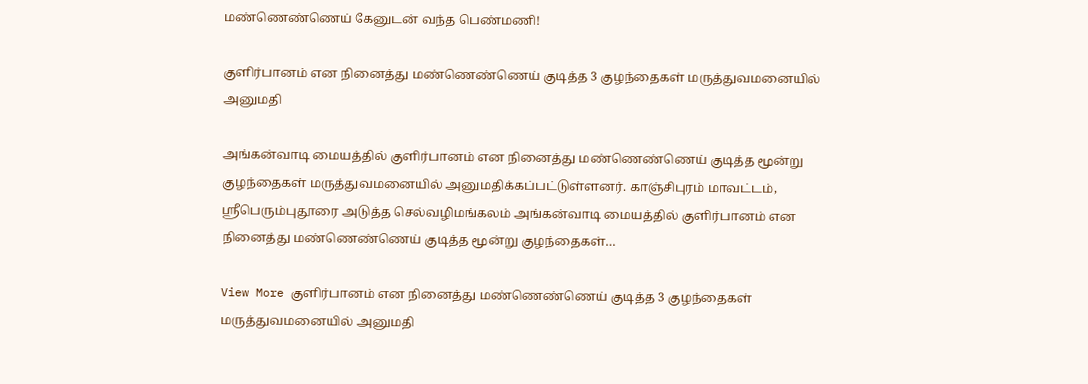மண்ணெண்ணெய் கேனுடன் வந்த பெண்மணி!

குளிர்பானம் என நினைத்து மண்ணெண்ணெய் குடித்த 3 குழந்தைகள் மருத்துவமனையில் அனுமதி

அங்கன்வாடி மையத்தில் குளிர்பானம் என நினைத்து மண்ணெண்ணெய் குடித்த மூன்று குழந்தைகள் மருத்துவமனையில் அனுமதிக்கப்பட்டுள்ளனர். காஞ்சிபுரம் மாவட்டம், ஸ்ரீபெரும்புதூரை அடுத்த செல்வழிமங்கலம் அங்கன்வாடி மையத்தில் குளிர்பானம் என நினைத்து மண்ணெண்ணெய் குடித்த மூன்று குழந்தைகள்…

View More குளிர்பானம் என நினைத்து மண்ணெண்ணெய் குடித்த 3 குழந்தைகள் மருத்துவமனையில் அனுமதி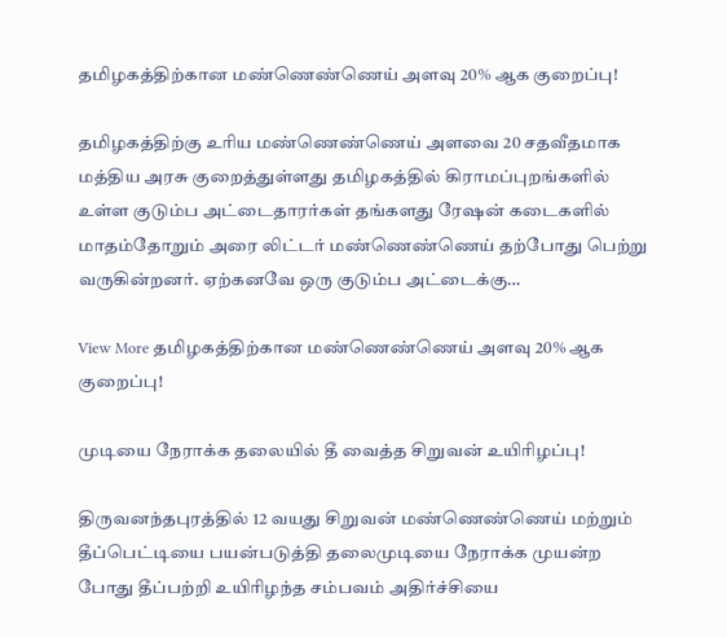தமிழகத்திற்கான மண்ணெண்ணெய் அளவு 20% ஆக குறைப்பு!

தமிழகத்திற்கு உரிய மண்ணெண்ணெய் அளவை 20 சதவீதமாக மத்திய அரசு குறைத்துள்ளது தமிழகத்தில் கிராமப்புறங்களில் உள்ள குடும்ப அட்டைதாரர்கள் தங்களது ரேஷன் கடைகளில் மாதம்தோறும் அரை லிட்டர் மண்ணெண்ணெய் தற்போது பெற்று வருகின்றனர். ஏற்கனவே ஒரு குடும்ப அட்டைக்கு…

View More தமிழகத்திற்கான மண்ணெண்ணெய் அளவு 20% ஆக குறைப்பு!

முடியை நேராக்க தலையில் தீ வைத்த சிறுவன் உயிரிழப்பு!

திருவனந்தபுரத்தில் 12 வயது சிறுவன் மண்ணெண்ணெய் மற்றும் தீப்பெட்டியை பயன்படுத்தி தலைமுடியை நேராக்க முயன்ற போது தீப்பற்றி உயிரிழந்த சம்பவம் அதிர்ச்சியை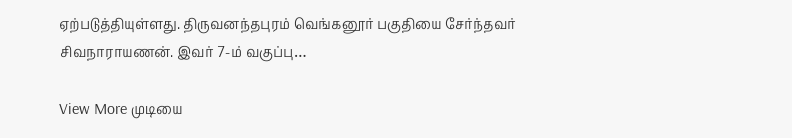ஏற்படுத்தியுள்ளது. திருவனந்தபுரம் வெங்கனூர் பகுதியை சேர்ந்தவர் சிவநாராயணன். இவர் 7-ம் வகுப்பு…

View More முடியை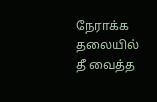நேராக்க தலையில் தீ வைத்த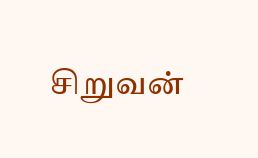சிறுவன்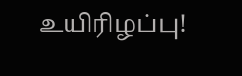உயிரிழப்பு!